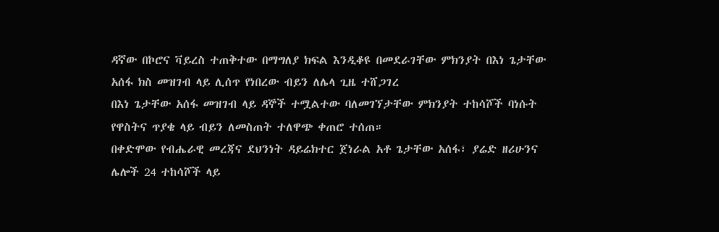ዳኛው በኮሮና ቫይረስ ተጠቅተው በማግለያ ክፍል እንዲቆዩ በመደራገቸው ምክንያት በእነ ጌታቸው አሰፋ ክስ መዝገብ ላይ ሊሰጥ የነበረው ብይን ለሌላ ጊዜ ተሸጋገረ
በእነ ጌታቸው አሰፋ መዝገብ ላይ ዳኞች ተሟልተው ባለመገኘታቸው ምክንያት ተከሳሾች ባነሱት የዋስትና ጥያቄ ላይ ብይን ለመስጠት ተለዋጭ ቀጠሮ ተሰጠ።
በቀድሞው የብሔራዊ መረጃና ደህንነት ዳይሬክተር ጀነራል አቶ ጌታቸው አሰፋ፣ ያሬድ ዘሪሁንና ሌሎች 24 ተከሳሾች ላይ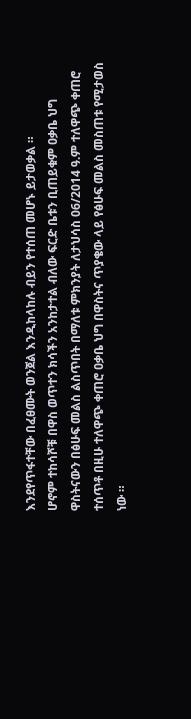እንደየጥፋተቸው በፈፀሙት ወንጀል እንዲከላከሉ ብይን የተሰጠ መሆኑ ይታወቃል ።
ሆኖም ተከሳሾቹ በዋስ ወጥተን ክሳችን አንከታተል ብለው ፍርድ ቤቱን ቢጠይቁም ዐቃቤ ህግ ዋስትናውን በፅሁፍ መልስ ልስጥበት በማለቱ ምክንያት ለታህሳስ 06/2014 ዓ.ም ተለዋጭ ቀጠሮ ተሰጥቶ በዚሁ ተለዋጭ ቀጠሮ ዐቃቤ ህግ በዋስትና ጥያቄው ላይ የፅሁፍ መልስ መስጠቱ የሚታወስ ነው ።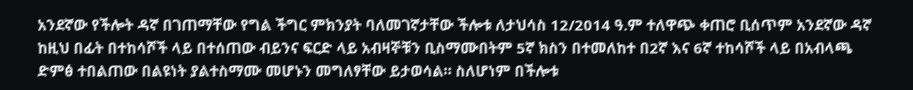አንደኛው የችሎት ዳኛ በገጠማቸው የግል ችግር ምክንያት ባለመገኛታቸው ችሎቱ ለታህሳስ 12/2014 ዓ.ም ተለዋጭ ቀጠሮ ቢሰጥም አንደኛው ዳኛ ከዚህ በፊት በተከሳሾች ላይ በተሰጠው ብይንና ፍርድ ላይ አብዛኞቹን ቢስማሙበትም 5ኛ ክስን በተመለከተ በ2ኛ እና 6ኛ ተከሳሾች ላይ በአብላጫ ድምፅ ተበልጠው በልዩነት ያልተስማሙ መሆኑን መግለፃቸው ይታወሳል። ስለሆነም በችሎቱ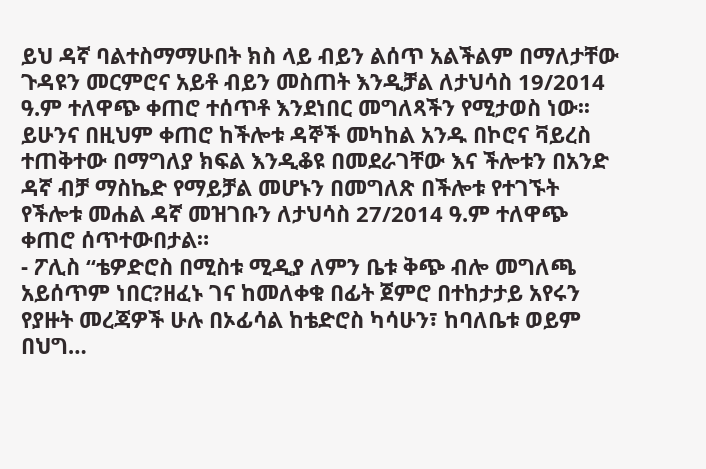ይህ ዳኛ ባልተስማማሁበት ክስ ላይ ብይን ልሰጥ አልችልም በማለታቸው ጉዳዩን መርምሮና አይቶ ብይን መስጠት እንዲቻል ለታህሳስ 19/2014 ዓ.ም ተለዋጭ ቀጠሮ ተሰጥቶ እንደነበር መግለጻችን የሚታወስ ነው፡፡ ይሁንና በዚህም ቀጠሮ ከችሎቱ ዳኞች መካከል አንዱ በኮሮና ቫይረስ ተጠቅተው በማግለያ ክፍል እንዲቆዩ በመደራገቸው እና ችሎቱን በአንድ ዳኛ ብቻ ማስኬድ የማይቻል መሆኑን በመግለጽ በችሎቱ የተገኙት የችሎቱ መሐል ዳኛ መዝገቡን ለታህሳስ 27/2014 ዓ.ም ተለዋጭ ቀጠሮ ሰጥተውበታል።
- ፖሊስ “ቴዎድሮስ በሚስቱ ሚዲያ ለምን ቤቱ ቅጭ ብሎ መግለጫ አይሰጥም ነበር?ዘፈኑ ገና ከመለቀቁ በፊት ጀምሮ በተከታታይ አየሩን የያዙት መረጃዎች ሁሉ በኦፊሳል ከቴድሮስ ካሳሁን፣ ከባለቤቱ ወይም በህግ…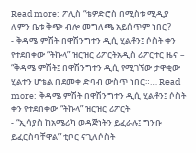Read more: ፖሊስ “ቴዎድሮስ በሚስቱ ሚዲያ ለምን ቤቱ ቅጭ ብሎ መግለጫ አይሰጥም ነበር?
- ቅዳሜ ምሽት በዋሽንግተን ዲሲ ሂልቶን፤ ሶስት ቀን የተደበቀው “ትኩላ” ዝርዝር ሪፖርትአዲስ ሪፖርተር ዜና – “ቅዳሜ ምሽት፤ በዋሽንግተን ዲሲ የሚገኘው ታዋቂው ሂልተን ሆቴል በደመቀ ድባብ ውስጥ ነበር።… Read more: ቅዳሜ ምሽት በዋሽንግተን ዲሲ ሂልቶን፤ ሶስት ቀን የተደበቀው “ትኩላ” ዝርዝር ሪፖርት
- “ኢሳያስ ከአሜሪካ ወዳጅነትን ይፈራሉ፤ ግንቡ ይፈርስባቸዋል” ቲቦር ናጊለሶስት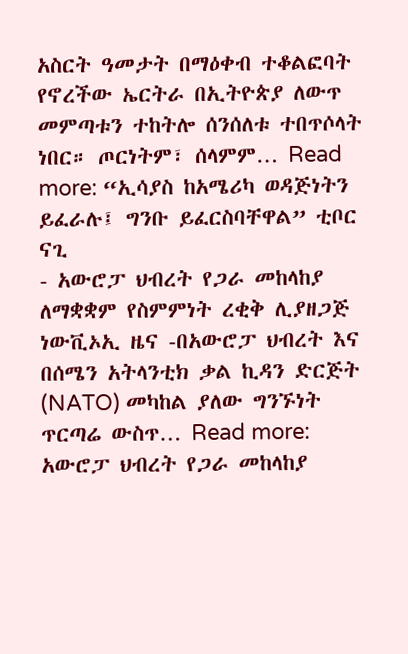አስርት ዓመታት በማዕቀብ ተቆልፎባት የኖረችው ኤርትራ በኢትዮጵያ ለውጥ መምጣቱን ተከትሎ ሰንሰለቱ ተበጥሶላት ነበር። ጦርነትም፣ ሰላምም… Read more: “ኢሳያስ ከአሜሪካ ወዳጅነትን ይፈራሉ፤ ግንቡ ይፈርስባቸዋል” ቲቦር ናጊ
- አውሮፓ ህብረት የጋራ መከላከያ ለማቋቋም የስምምነት ረቂቅ ሊያዘጋጅ ነውቪኦኢ ዜና -በአውሮፓ ህብረት እና በሰሜን አትላንቲክ ቃል ኪዳን ድርጅት (NATO) መካከል ያለው ግንኙነት ጥርጣሬ ውስጥ… Read more: አውሮፓ ህብረት የጋራ መከላከያ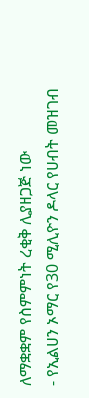ለማቋቋም የስምምነት ረቂቅ ሊያዘጋጅ ነው
- የኢልሀን ኦማር የ30 ሚሊዮን ዶላር የሀብት መዝገብ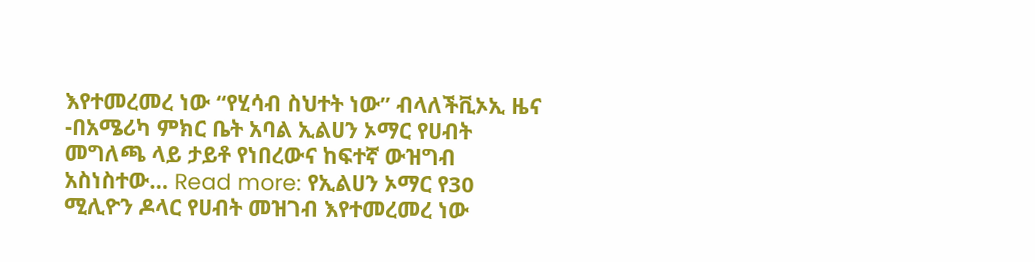እየተመረመረ ነው “የሂሳብ ስህተት ነው” ብላለችቪኦኢ ዜና -በአሜሪካ ምክር ቤት አባል ኢልሀን ኦማር የሀብት መግለጫ ላይ ታይቶ የነበረውና ከፍተኛ ውዝግብ አስነስተው… Read more: የኢልሀን ኦማር የ30 ሚሊዮን ዶላር የሀብት መዝገብ እየተመረመረ ነው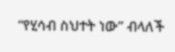“የሂሳብ ስህተት ነው” ብላለች